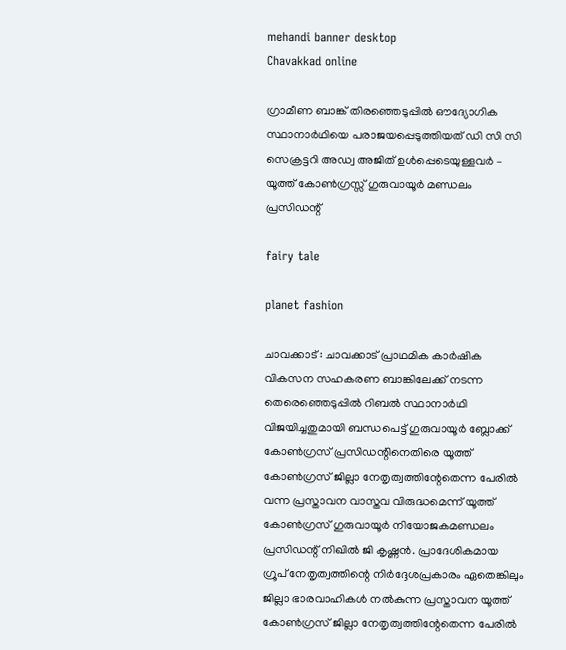mehandi banner desktop
Chavakkad online

ഗ്രാമീണ ബാങ്ക് തിരഞ്ഞെടുപ്പിൽ ഔദ്യോഗിക സ്ഥാനാർഥിയെ പരാജയപ്പെടുത്തിയത് ഡി സി സി സെക്രട്ടറി അഡ്വ അജിത് ഉൾപ്പെടെയുള്ളവർ – യൂത്ത് കോൺഗ്രസ്സ് ഗുരുവായൂർ മണ്ഡലം പ്രസിഡന്റ്

fairy tale

planet fashion

ചാവക്കാട് : ചാവക്കാട് പ്രാഥമിക കാർഷിക വികസന സഹകരണ ബാങ്കിലേക്ക് നടന്ന തെരെഞ്ഞെടുപ്പിൽ റിബൽ സ്ഥാനാർഥി വിജയിച്ചതുമായി ബന്ധപെട്ട് ഗുരുവായൂർ ബ്ലോക്ക് കോൺഗ്രസ് പ്രസിഡന്റിനെതിരെ‌ യൂത്ത് കോൺഗ്രസ് ജില്ലാ നേതൃത്വത്തിന്റേതെന്ന പേരിൽ വന്ന പ്രസ്താവന വാസ്തവ വിരുദ്ധമെന്ന് യൂത്ത് കോൺഗ്രസ് ഗുരുവായൂർ നിയോജകമണ്ഡലം പ്രസിഡന്റ് നിഖിൽ ജി കൃഷ്ണൻ. പ്രാദേശികമായ ഗ്രൂപ് നേതൃത്വത്തിന്റെ നിർദ്ദേശപ്രകാരം ഏതെങ്കിലും ജില്ലാ ഭാരവാഹികൾ നൽകുന്ന പ്രസ്താവന യൂത്ത് കോൺഗ്രസ് ജില്ലാ നേതൃത്വത്തിന്റേതെന്ന പേരിൽ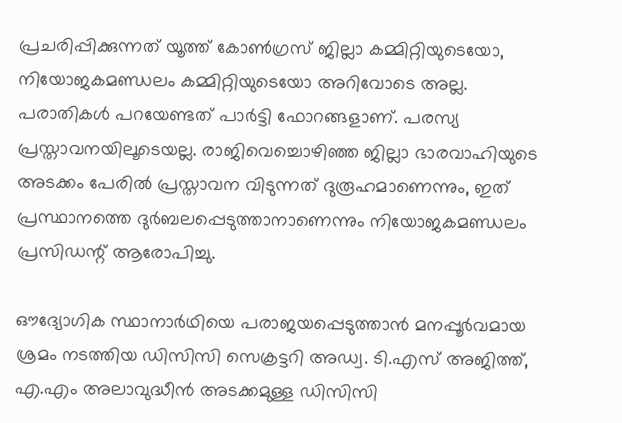പ്രചരിപ്പിക്കുന്നത് യൂത്ത് കോൺഗ്രസ് ജില്ലാ കമ്മിറ്റിയുടെയോ, നിയോജകമണ്ഡലം കമ്മിറ്റിയുടെയോ അറിവോടെ അല്ല. പരാതികൾ പറയേണ്ടത് പാർട്ടി ഫോറങ്ങളാണ്. പരസ്യ പ്രസ്താവനയിലൂടെയല്ല. രാജിവെച്ചൊഴിഞ്ഞ ജില്ലാ ഭാരവാഹിയുടെ അടക്കം പേരിൽ പ്രസ്താവന വിടുന്നത് ദുരൂഹമാണെന്നും, ഇത് പ്രസ്ഥാനത്തെ ദുർബലപ്പെടുത്താനാണെന്നും നിയോജകമണ്ഡലം പ്രസിഡന്റ് ആരോപിച്ചു.

ഔദ്യോഗിക സ്ഥാനാർഥിയെ പരാജയപ്പെടുത്താൻ മനപ്പൂർവമായ ശ്രമം നടത്തിയ ഡിസിസി സെക്രട്ടറി അഡ്വ. ടി.എസ് അജിത്ത്, എ.എം അലാവുദ്ധീൻ അടക്കമുള്ള ഡിസിസി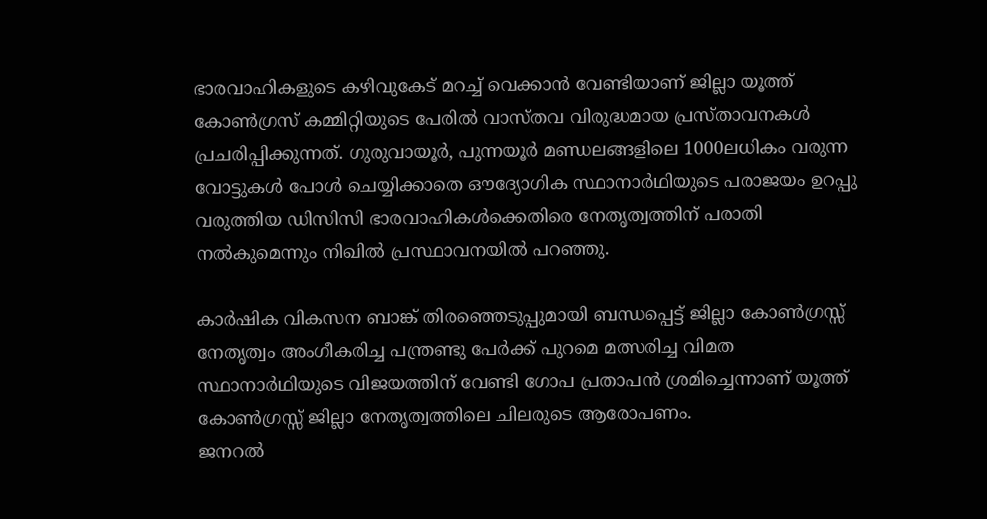ഭാരവാഹികളുടെ കഴിവുകേട് മറച്ച് വെക്കാൻ വേണ്ടിയാണ് ജില്ലാ യൂത്ത് കോൺഗ്രസ് കമ്മിറ്റിയുടെ പേരിൽ വാസ്തവ വിരുദ്ധമായ പ്രസ്താവനകൾ പ്രചരിപ്പിക്കുന്നത്. ഗുരുവായൂർ, പുന്നയൂർ മണ്ഡലങ്ങളിലെ 1000ലധികം വരുന്ന വോട്ടുകൾ പോൾ ചെയ്യിക്കാതെ ഔദ്യോഗിക സ്ഥാനാർഥിയുടെ പരാജയം ഉറപ്പു വരുത്തിയ ഡിസിസി ഭാരവാഹികൾക്കെതിരെ നേതൃത്വത്തിന് പരാതി നൽകുമെന്നും നിഖിൽ പ്രസ്ഥാവനയിൽ പറഞ്ഞു.

കാർഷിക വികസന ബാങ്ക് തിരഞ്ഞെടുപ്പുമായി ബന്ധപ്പെട്ട് ജില്ലാ കോൺഗ്രസ്സ് നേതൃത്വം അംഗീകരിച്ച പന്ത്രണ്ടു പേർക്ക് പുറമെ മത്സരിച്ച വിമത സ്ഥാനാർഥിയുടെ വിജയത്തിന് വേണ്ടി ഗോപ പ്രതാപൻ ശ്രമിച്ചെന്നാണ് യൂത്ത് കോൺഗ്രസ്സ് ജില്ലാ നേതൃത്വത്തിലെ ചിലരുടെ ആരോപണം.
ജനറൽ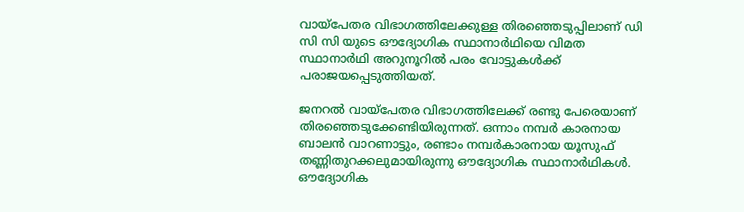വായ്പേതര വിഭാഗത്തിലേക്കുള്ള തിരഞ്ഞെടുപ്പിലാണ് ഡി സി സി യുടെ ഔദ്യോഗിക സ്ഥാനാർഥിയെ വിമത സ്ഥാനാർഥി അറുനൂറിൽ പരം വോട്ടുകൾക്ക് പരാജയപ്പെടുത്തിയത്.

ജനറൽ വായ്പേതര വിഭാഗത്തിലേക്ക് രണ്ടു പേരെയാണ് തിരഞ്ഞെടുക്കേണ്ടിയിരുന്നത്. ഒന്നാം നമ്പർ കാരനായ ബാലൻ വാറണാട്ടും, രണ്ടാം നമ്പർകാരനായ യൂസുഫ് തണ്ണിതുറക്കലുമായിരുന്നു ഔദ്യോഗിക സ്ഥാനാർഥികൾ. ഔദ്യോഗിക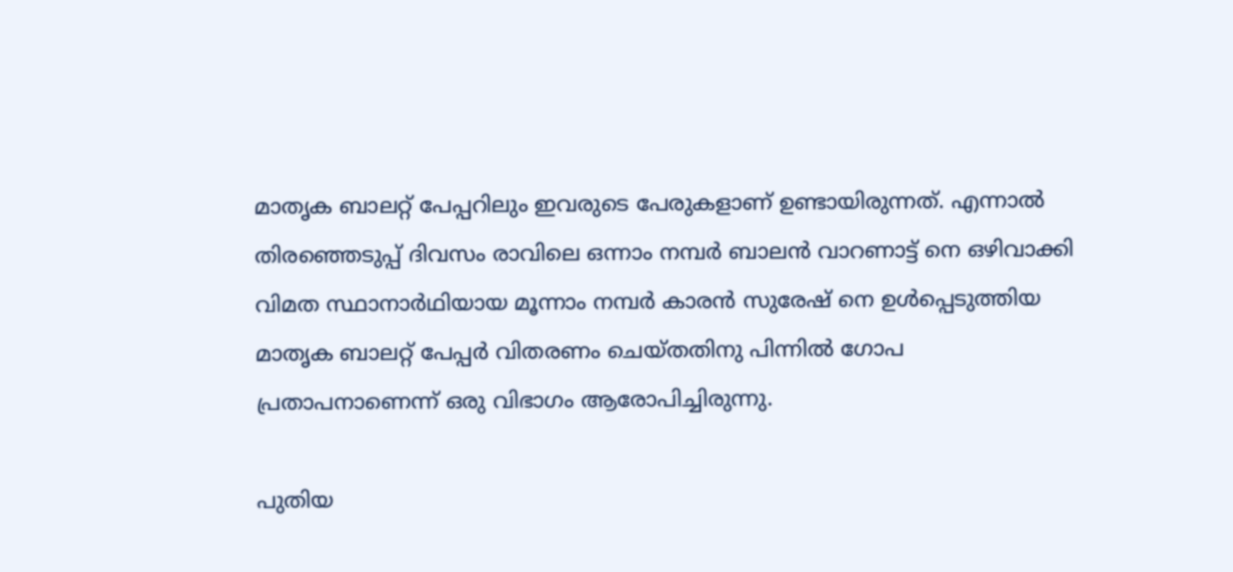മാതൃക ബാലറ്റ് പേപ്പറിലും ഇവരുടെ പേരുകളാണ് ഉണ്ടായിരുന്നത്. എന്നാൽ തിരഞ്ഞെടുപ്പ് ദിവസം രാവിലെ ഒന്നാം നമ്പർ ബാലൻ വാറണാട്ട് നെ ഒഴിവാക്കി വിമത സ്ഥാനാർഥിയായ മൂന്നാം നമ്പർ കാരൻ സുരേഷ് നെ ഉൾപ്പെടുത്തിയ മാതൃക ബാലറ്റ് പേപ്പർ വിതരണം ചെയ്തതിനു പിന്നിൽ ഗോപ പ്രതാപനാണെന്ന് ഒരു വിഭാഗം ആരോപിച്ചിരുന്നു.

പുതിയ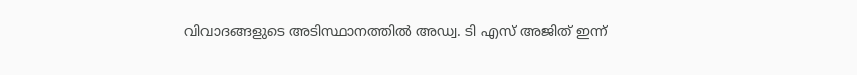വിവാദങ്ങളുടെ അടിസ്ഥാനത്തിൽ അഡ്വ. ടി എസ് അജിത് ഇന്ന്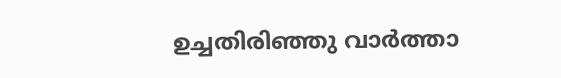ഉച്ചതിരിഞ്ഞു വാർത്താ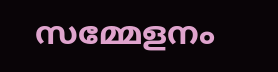സമ്മേളനം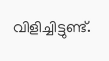വിളിച്ചിട്ടുണ്ട്.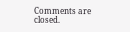Comments are closed.